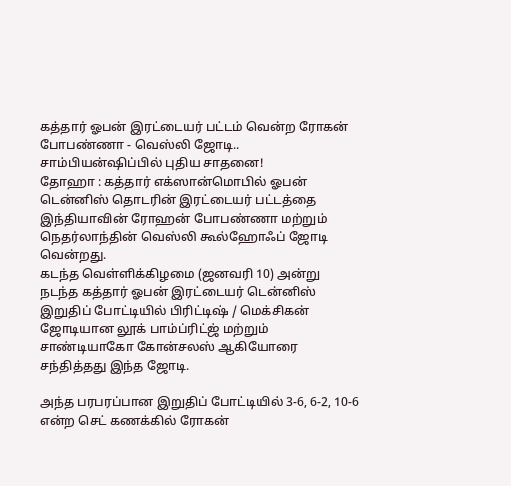கத்தார் ஓபன் இரட்டையர் பட்டம் வென்ற ரோகன் போபண்ணா - வெஸ்லி ஜோடி.. சாம்பியன்ஷிப்பில் புதிய சாதனை!
தோஹா : கத்தார் எக்ஸான்மொபில் ஓபன் டென்னிஸ் தொடரின் இரட்டையர் பட்டத்தை இந்தியாவின் ரோஹன் போபண்ணா மற்றும் நெதர்லாந்தின் வெஸ்லி கூல்ஹோஃப் ஜோடி வென்றது.
கடந்த வெள்ளிக்கிழமை (ஜனவரி 10) அன்று நடந்த கத்தார் ஓபன் இரட்டையர் டென்னிஸ் இறுதிப் போட்டியில் பிரிட்டிஷ் / மெக்சிகன் ஜோடியான லூக் பாம்ப்ரிட்ஜ் மற்றும் சாண்டியாகோ கோன்சலஸ் ஆகியோரை சந்தித்தது இந்த ஜோடி.

அந்த பரபரப்பான இறுதிப் போட்டியில் 3-6, 6-2, 10-6 என்ற செட் கணக்கில் ரோகன்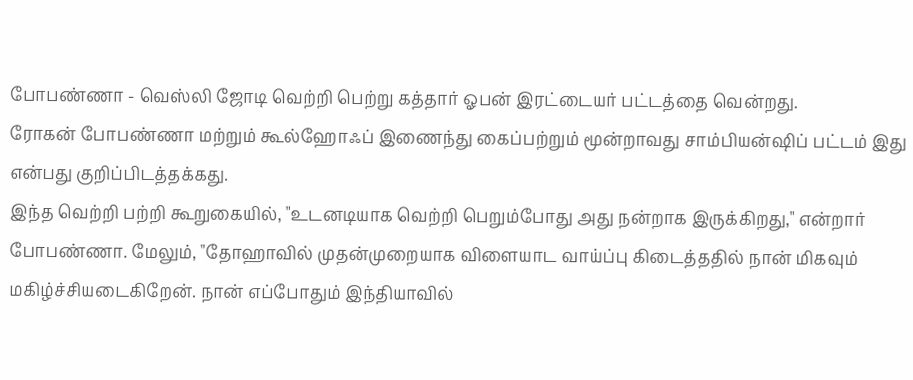போபண்ணா - வெஸ்லி ஜோடி வெற்றி பெற்று கத்தார் ஓபன் இரட்டையர் பட்டத்தை வென்றது.
ரோகன் போபண்ணா மற்றும் கூல்ஹோஃப் இணைந்து கைப்பற்றும் மூன்றாவது சாம்பியன்ஷிப் பட்டம் இது என்பது குறிப்பிடத்தக்கது.
இந்த வெற்றி பற்றி கூறுகையில், "உடனடியாக வெற்றி பெறும்போது அது நன்றாக இருக்கிறது," என்றார் போபண்ணா. மேலும், "தோஹாவில் முதன்முறையாக விளையாட வாய்ப்பு கிடைத்ததில் நான் மிகவும் மகிழ்ச்சியடைகிறேன். நான் எப்போதும் இந்தியாவில்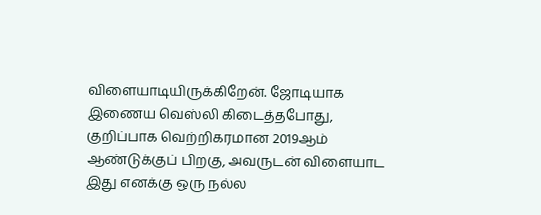விளையாடியிருக்கிறேன். ஜோடியாக இணைய வெஸ்லி கிடைத்தபோது, குறிப்பாக வெற்றிகரமான 2019ஆம் ஆண்டுக்குப் பிறகு, அவருடன் விளையாட இது எனக்கு ஒரு நல்ல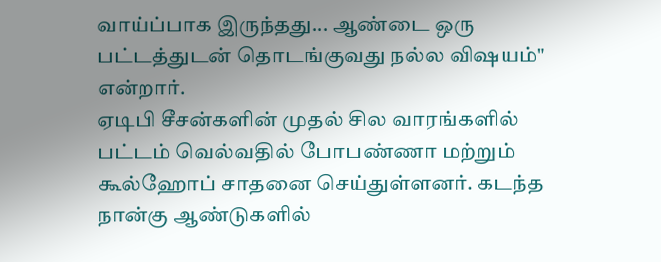வாய்ப்பாக இருந்தது... ஆண்டை ஒரு பட்டத்துடன் தொடங்குவது நல்ல விஷயம்" என்றார்.
ஏடிபி சீசன்களின் முதல் சில வாரங்களில் பட்டம் வெல்வதில் போபண்ணா மற்றும் கூல்ஹோப் சாதனை செய்துள்ளனர். கடந்த நான்கு ஆண்டுகளில்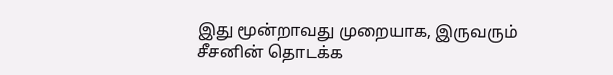இது மூன்றாவது முறையாக, இருவரும் சீசனின் தொடக்க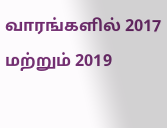வாரங்களில் 2017 மற்றும் 2019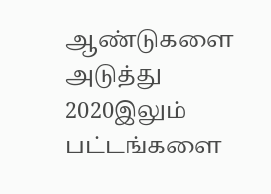ஆண்டுகளை அடுத்து 2020இலும் பட்டங்களை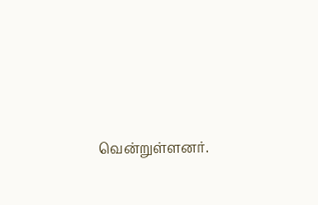வென்றுள்ளனர்.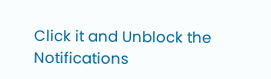Click it and Unblock the Notifications